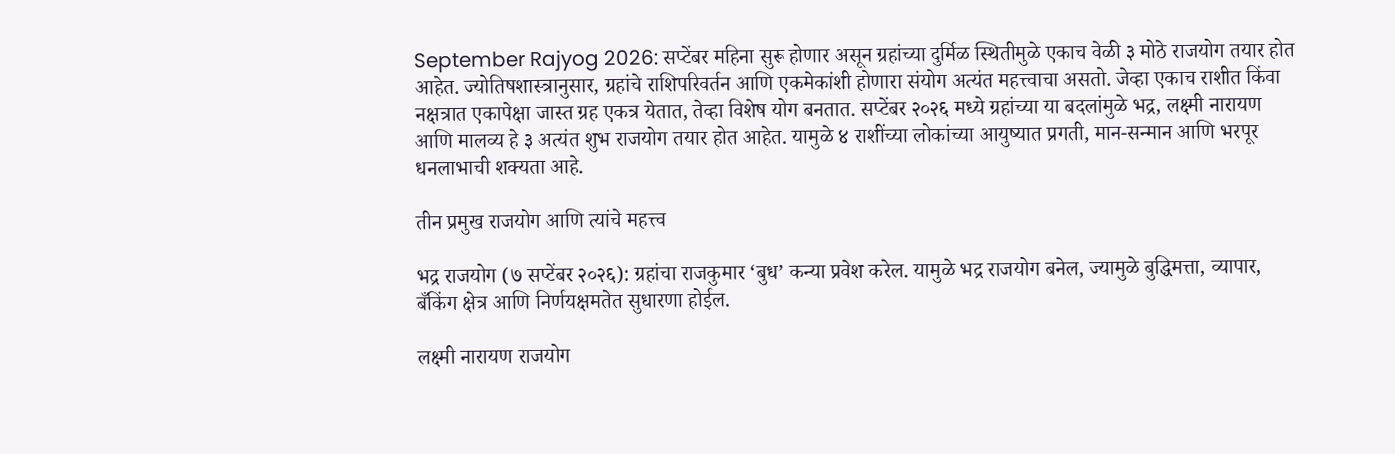September Rajyog 2026: सप्टेंबर महिना सुरू होणार असून ग्रहांच्या दुर्मिळ स्थितीमुळे एकाच वेळी ३ मोठे राजयोग तयार होत आहेत. ज्योतिषशास्त्रानुसार, ग्रहांचे राशिपरिवर्तन आणि एकमेकांशी होणारा संयोग अत्यंत महत्त्वाचा असतो. जेव्हा एकाच राशीत किंवा नक्षत्रात एकापेक्षा जास्त ग्रह एकत्र येतात, तेव्हा विशेष योग बनतात. सप्टेंबर २०२६ मध्ये ग्रहांच्या या बदलांमुळे भद्र, लक्ष्मी नारायण आणि मालव्य हे ३ अत्यंत शुभ राजयोग तयार होत आहेत. यामुळे ४ राशींच्या लोकांच्या आयुष्यात प्रगती, मान-सन्मान आणि भरपूर धनलाभाची शक्यता आहे.

तीन प्रमुख राजयोग आणि त्यांचे महत्त्व

भद्र राजयोग (७ सप्टेंबर २०२६): ग्रहांचा राजकुमार ‘बुध’ कन्या प्रवेश करेल. यामुळे भद्र राजयोग बनेल, ज्यामुळे बुद्धिमत्ता, व्यापार, बँकिंग क्षेत्र आणि निर्णयक्षमतेत सुधारणा होईल.

लक्ष्मी नारायण राजयोग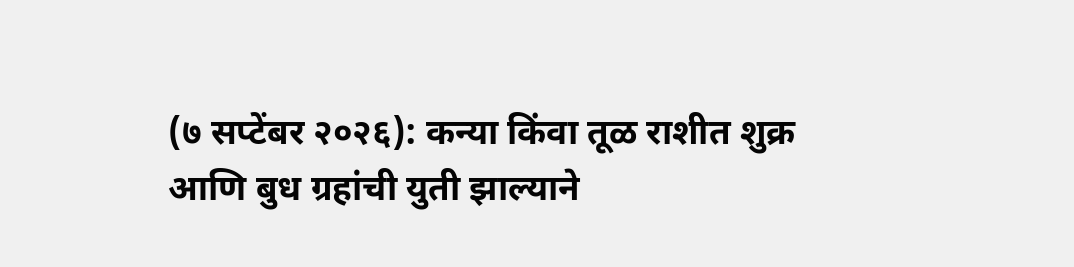(७ सप्टेंबर २०२६): कन्या किंवा तूळ राशीत शुक्र आणि बुध ग्रहांची युती झाल्याने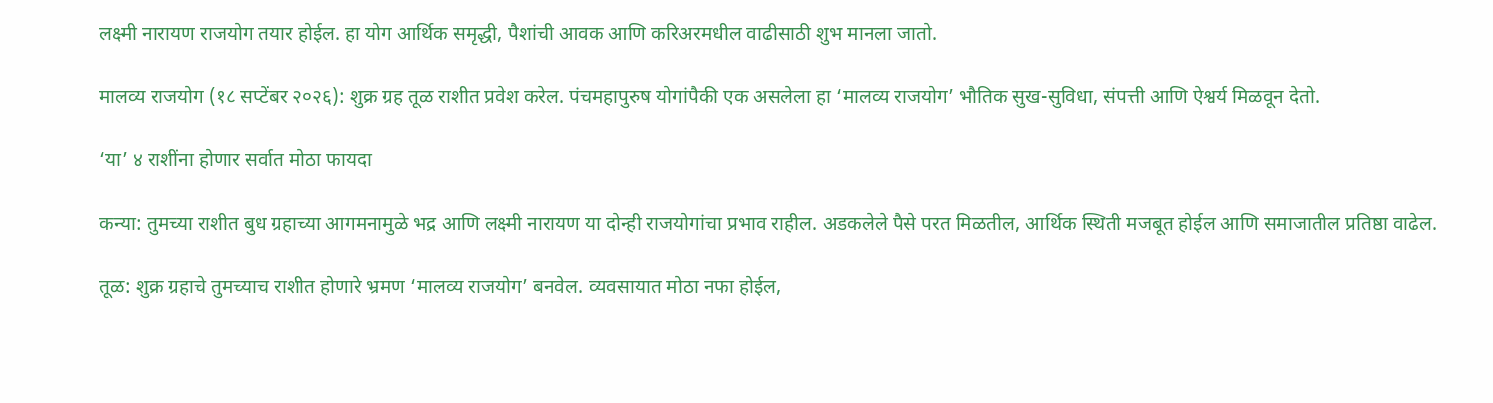लक्ष्मी नारायण राजयोग तयार होईल. हा योग आर्थिक समृद्धी, पैशांची आवक आणि करिअरमधील वाढीसाठी शुभ मानला जातो.

मालव्य राजयोग (१८ सप्टेंबर २०२६): शुक्र ग्रह तूळ राशीत प्रवेश करेल. पंचमहापुरुष योगांपैकी एक असलेला हा ‘मालव्य राजयोग’ भौतिक सुख-सुविधा, संपत्ती आणि ऐश्वर्य मिळवून देतो.

‘या’ ४ राशींना होणार सर्वात मोठा फायदा

कन्या: तुमच्या राशीत बुध ग्रहाच्या आगमनामुळे भद्र आणि लक्ष्मी नारायण या दोन्ही राजयोगांचा प्रभाव राहील. अडकलेले पैसे परत मिळतील, आर्थिक स्थिती मजबूत होईल आणि समाजातील प्रतिष्ठा वाढेल.

तूळ: शुक्र ग्रहाचे तुमच्याच राशीत होणारे भ्रमण ‘मालव्य राजयोग’ बनवेल. व्यवसायात मोठा नफा होईल,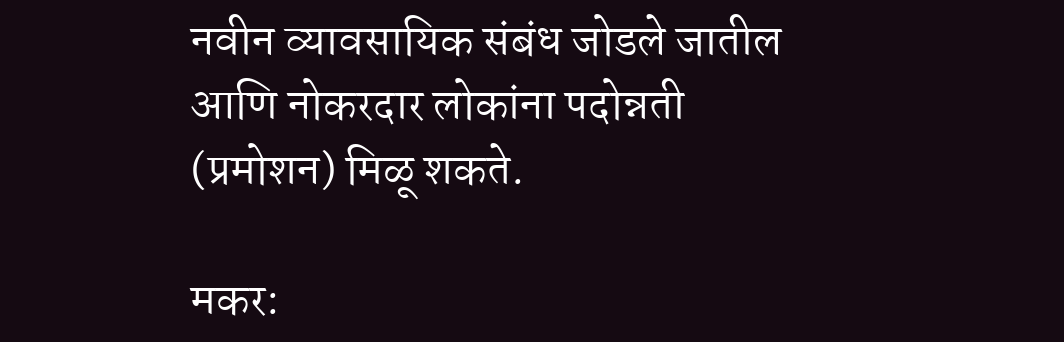नवीन व्यावसायिक संबंध जोडले जातील आणि नोकरदार लोकांना पदोन्नती (प्रमोशन) मिळू शकते.

मकर: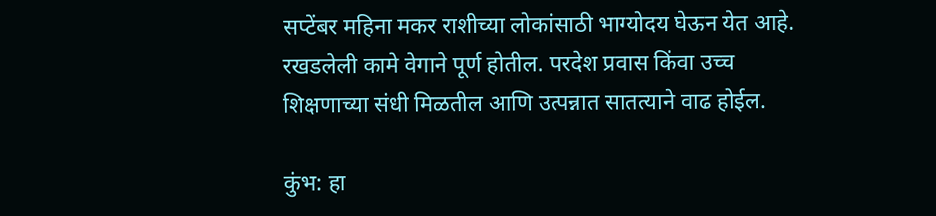सप्टेंबर महिना मकर राशीच्या लोकांसाठी भाग्योदय घेऊन येत आहे. रखडलेली कामे वेगाने पूर्ण होतील. परदेश प्रवास किंवा उच्च शिक्षणाच्या संधी मिळतील आणि उत्पन्नात सातत्याने वाढ होईल.

कुंभ: हा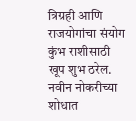त्रिग्रही आणि राजयोगांचा संयोग कुंभ राशीसाठी खूप शुभ ठरेल. नवीन नोकरीच्या शोधात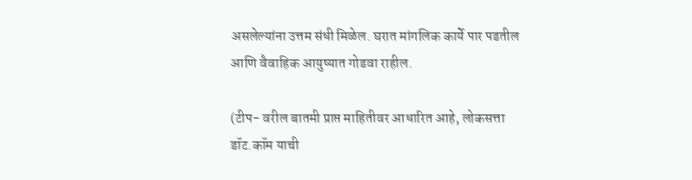असलेल्यांना उत्तम संधी मिळेल. घरात मांगलिक कार्ये पार पडतील आणि वैवाहिक आयुष्यात गोडवा राहील.

(टीप- वरील बातमी प्राप्त माहितीवर आधारित आहे, लोकसत्ता डॉट.कॉम याची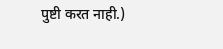पुष्टी करत नाही.)